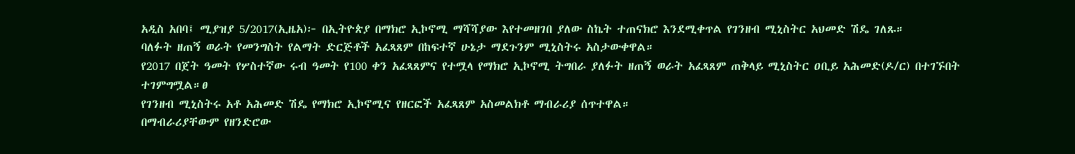አዲስ አበባ፤ ሚያዝያ 5/2017(ኢዜአ)፦ በኢትዮጵያ በማክሮ ኢኮኖሚ ማሻሻያው እየተመዘገበ ያለው ስኬት ተጠናክሮ እንደሚቀጥል የገንዘብ ሚኒስትር አህመድ ሽዴ ገለጹ።
ባለፉት ዘጠኝ ወራት የመንግስት የልማት ድርጅቶች አፈጻጸም በከፍተኛ ሁኔታ ማደጉንም ሚኒስትሩ አስታውቀዋል።
የ2017 በጀት ዓመት የሦስተኛው ሩብ ዓመት የ100 ቀን አፈጻጸምና የተሟላ የማክሮ ኢኮኖሚ ትግበራ ያለፉት ዘጠኝ ወራት አፈጻጸም ጠቅላይ ሚኒስትር ዐቢይ አሕመድ(ዶ/ር) በተገኙበት ተገምግሟል።ፀ
የገንዘብ ሚኒስትሩ አቶ አሕመድ ሽዴ የማክሮ ኢኮኖሚና የዘርፎች አፈጻጸም አስመልክቶ ማብራሪያ ሰጥተዋል።
በማብራሪያቸውም የዘንድሮው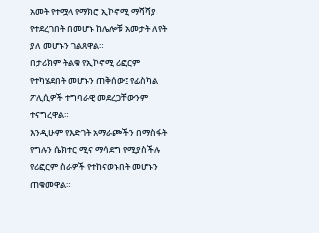አመት የተሟላ የማክሮ ኢኮኖሚ ማሻሻያ የተደረገበት በመሆኑ ከሌሎቹ አመታት ለየት ያለ መሆኑን ገልጸዋል።
በታሪክም ትልቁ የኢኮኖሚ ሪፎርም የተካሄደበት መሆኑን ጠቅሰው፤ የፊስካል ፖሊሲዎች ተግባራዊ መደረጋቸውንም ተናግረዋል።
እንዲሁም የእድገት አማራጮችን በማስፋት የግሉን ሴክተር ሚና ማሳደግ የሚያስችሉ የሪፎርም ስራዎች የተከናወኑበት መሆኑን ጠቁመዋል።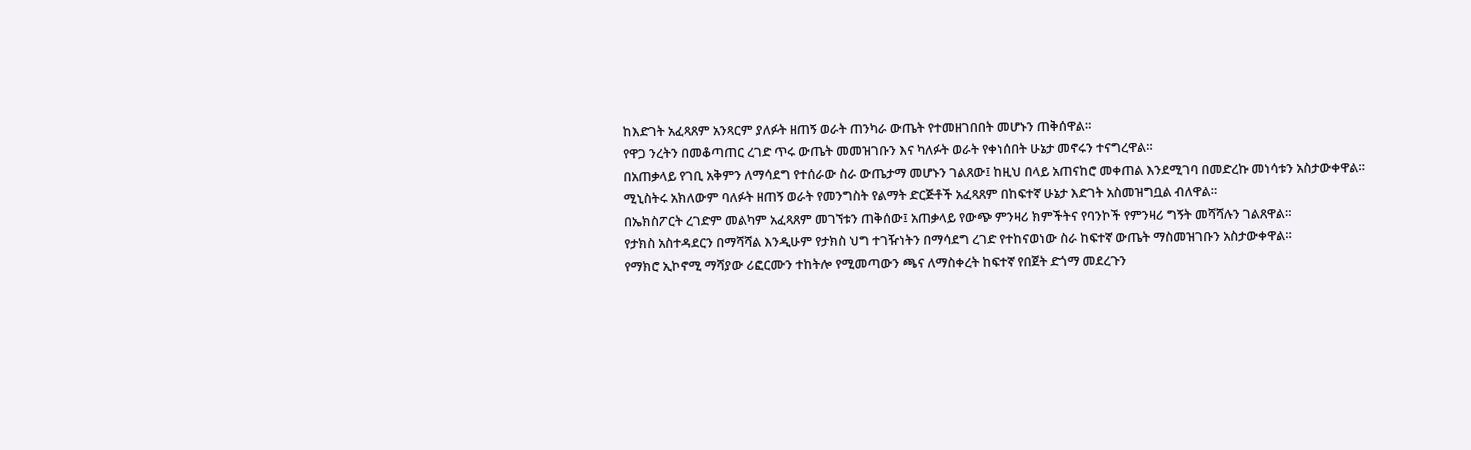ከእድገት አፈጻጸም አንጻርም ያለፉት ዘጠኝ ወራት ጠንካራ ውጤት የተመዘገበበት መሆኑን ጠቅሰዋል።
የዋጋ ንረትን በመቆጣጠር ረገድ ጥሩ ውጤት መመዝገቡን እና ካለፉት ወራት የቀነሰበት ሁኔታ መኖሩን ተናግረዋል።
በአጠቃላይ የገቢ አቅምን ለማሳደግ የተሰራው ስራ ውጤታማ መሆኑን ገልጸው፤ ከዚህ በላይ አጠናከሮ መቀጠል እንደሚገባ በመድረኩ መነሳቱን አስታውቀዋል።
ሚኒስትሩ አክለውም ባለፉት ዘጠኝ ወራት የመንግስት የልማት ድርጅቶች አፈጻጸም በከፍተኛ ሁኔታ እድገት አስመዝግቧል ብለዋል።
በኤክስፖርት ረገድም መልካም አፈጻጸም መገኘቱን ጠቅሰው፤ አጠቃላይ የውጭ ምንዛሪ ክምችትና የባንኮች የምንዛሪ ግኝት መሻሻሉን ገልጸዋል።
የታክስ አስተዳደርን በማሻሻል እንዲሁም የታክስ ህግ ተገዥነትን በማሳደግ ረገድ የተከናወነው ስራ ከፍተኛ ውጤት ማስመዝገቡን አስታውቀዋል።
የማክሮ ኢኮኖሚ ማሻያው ሪፎርሙን ተከትሎ የሚመጣውን ጫና ለማስቀረት ከፍተኛ የበጀት ድጎማ መደረጉን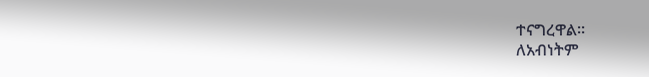ተናግረዋል።
ለአብነትም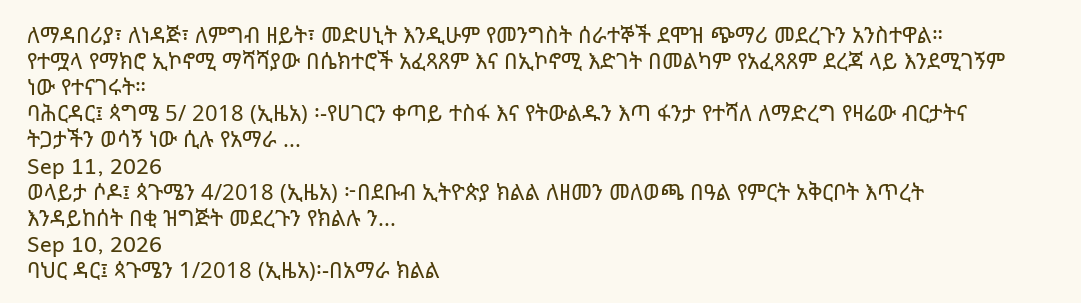ለማዳበሪያ፣ ለነዳጅ፣ ለምግብ ዘይት፣ መድሀኒት እንዲሁም የመንግስት ሰራተኞች ደሞዝ ጭማሪ መደረጉን አንስተዋል።
የተሟላ የማክሮ ኢኮኖሚ ማሻሻያው በሴክተሮች አፈጻጸም እና በኢኮኖሚ እድገት በመልካም የአፈጻጸም ደረጃ ላይ እንደሚገኝም ነው የተናገሩት።
ባሕርዳር፤ ጳግሜ 5/ 2018 (ኢዜአ) ፡-የሀገርን ቀጣይ ተስፋ እና የትውልዱን እጣ ፋንታ የተሻለ ለማድረግ የዛሬው ብርታትና ትጋታችን ወሳኝ ነው ሲሉ የአማራ ...
Sep 11, 2026
ወላይታ ሶዶ፤ ጳጉሜን 4/2018 (ኢዜአ) ፦በደቡብ ኢትዮጵያ ክልል ለዘመን መለወጫ በዓል የምርት አቅርቦት እጥረት እንዳይከሰት በቂ ዝግጅት መደረጉን የክልሉ ን...
Sep 10, 2026
ባህር ዳር፤ ጳጉሜን 1/2018 (ኢዜአ)፡-በአማራ ክልል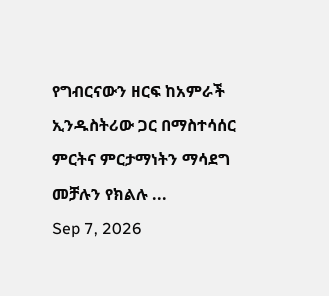የግብርናውን ዘርፍ ከአምራች ኢንዱስትሪው ጋር በማስተሳሰር ምርትና ምርታማነትን ማሳደግ መቻሉን የክልሉ ...
Sep 7, 2026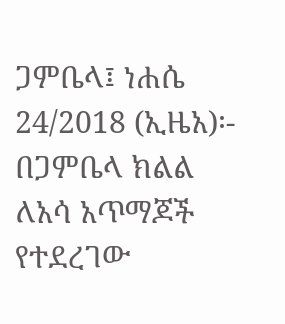ጋምቤላ፤ ነሐሴ 24/2018 (ኢዜአ)፡- በጋምቤላ ክልል ለአሳ አጥማጆች የተደረገው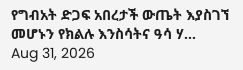የግብአት ድጋፍ አበረታች ውጤት እያስገኘ መሆኑን የክልሉ እንስሳትና ዓሳ ሃ...
Aug 31, 2026